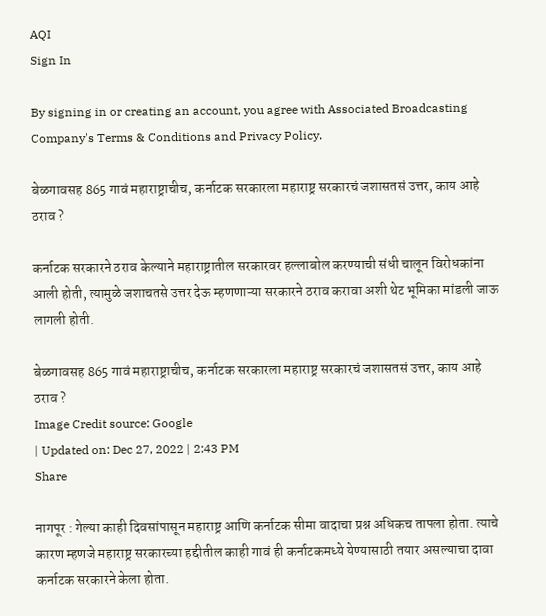AQI
Sign In

By signing in or creating an account, you agree with Associated Broadcasting Company's Terms & Conditions and Privacy Policy.

बेळगावसह 865 गावं महाराष्ट्राचीच, कर्नाटक सरकारला महाराष्ट्र सरकारचं जशासतसं उत्तर, काय आहे ठराव ?

कर्नाटक सरकारने ठराव केल्याने महाराष्ट्रातील सरकारवर हल्लाबोल करण्याची संधी चालून विरोधकांना आली होती, त्यामुळे जशाचतसे उत्तर देऊ म्हणणाऱ्या सरकारने ठराव करावा अशी थेट भूमिका मांडली जाऊ लागली होती.

बेळगावसह 865 गावं महाराष्ट्राचीच, कर्नाटक सरकारला महाराष्ट्र सरकारचं जशासतसं उत्तर, काय आहे ठराव ?
Image Credit source: Google
| Updated on: Dec 27, 2022 | 2:43 PM
Share

नागपूर : गेल्या काही दिवसांपासून महाराष्ट्र आणि कर्नाटक सीमा वादाचा प्रश्न अधिकच तापला होता. त्याचे कारण म्हणजे महाराष्ट्र सरकारच्या हद्दीतील काही गावं ही कर्नाटकमध्ये येण्यासाठी तयार असल्याचा दावा कर्नाटक सरकारने केला होता.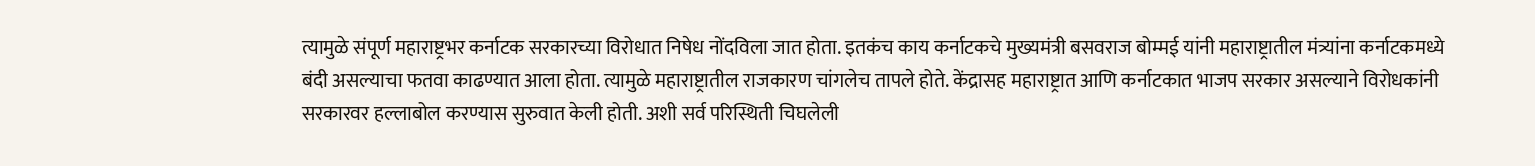त्यामुळे संपूर्ण महाराष्ट्रभर कर्नाटक सरकारच्या विरोधात निषेध नोंदविला जात होता. इतकंच काय कर्नाटकचे मुख्यमंत्री बसवराज बोम्मई यांनी महाराष्ट्रातील मंत्र्यांना कर्नाटकमध्ये बंदी असल्याचा फतवा काढण्यात आला होता. त्यामुळे महाराष्ट्रातील राजकारण चांगलेच तापले होते. केंद्रासह महाराष्ट्रात आणि कर्नाटकात भाजप सरकार असल्याने विरोधकांनी सरकारवर हल्लाबोल करण्यास सुरुवात केली होती. अशी सर्व परिस्थिती चिघलेली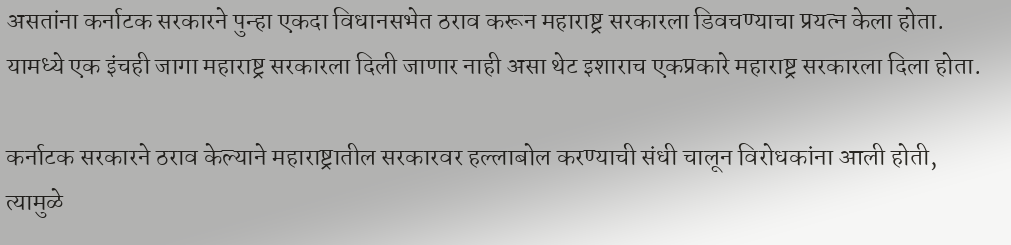असतांना कर्नाटक सरकारने पुन्हा एकदा विधानसभेत ठराव करून महाराष्ट्र सरकारला डिवचण्याचा प्रयत्न केला होता. यामध्ये एक इंचही जागा महाराष्ट्र सरकारला दिली जाणार नाही असा थेट इशाराच एकप्रकारे महाराष्ट्र सरकारला दिला होता.

कर्नाटक सरकारने ठराव केल्याने महाराष्ट्रातील सरकारवर हल्लाबोल करण्याची संधी चालून विरोधकांना आली होती, त्यामुळे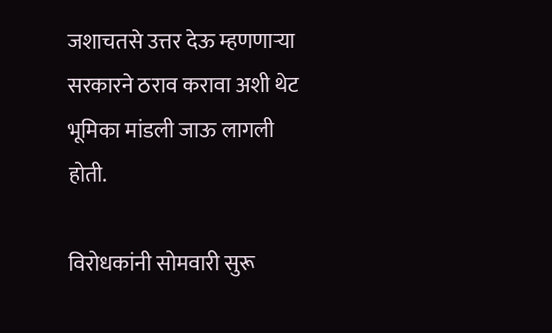जशाचतसे उत्तर देऊ म्हणणाऱ्या सरकारने ठराव करावा अशी थेट भूमिका मांडली जाऊ लागली होती.

विरोधकांनी सोमवारी सुरू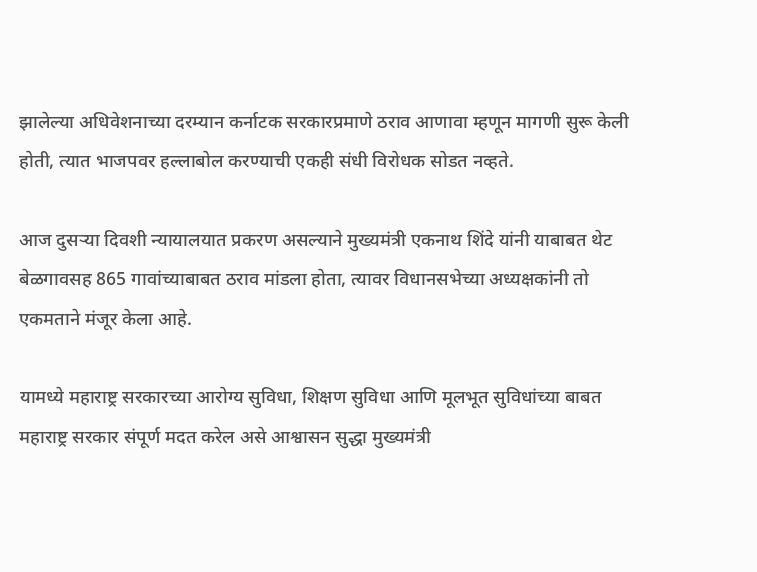झालेल्या अधिवेशनाच्या दरम्यान कर्नाटक सरकारप्रमाणे ठराव आणावा म्हणून मागणी सुरू केली होती, त्यात भाजपवर हल्लाबोल करण्याची एकही संधी विरोधक सोडत नव्हते.

आज दुसऱ्या दिवशी न्यायालयात प्रकरण असल्याने मुख्यमंत्री एकनाथ शिंदे यांनी याबाबत थेट बेळगावसह 865 गावांच्याबाबत ठराव मांडला होता, त्यावर विधानसभेच्या अध्यक्षकांनी तो एकमताने मंजूर केला आहे.

यामध्ये महाराष्ट्र सरकारच्या आरोग्य सुविधा, शिक्षण सुविधा आणि मूलभूत सुविधांच्या बाबत महाराष्ट्र सरकार संपूर्ण मदत करेल असे आश्वासन सुद्धा मुख्यमंत्री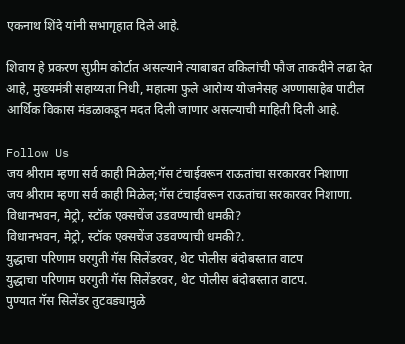एकनाथ शिंदे यांनी सभागृहात दिले आहे.

शिवाय हे प्रकरण सुप्रीम कोर्टात असल्याने त्याबाबत वकिलांची फौज ताकदीने लढा देत आहे, मुख्यमंत्री सहाय्यता निधी, महात्मा फुले आरोग्य योजनेसह अण्णासाहेब पाटील आर्थिक विकास मंडळाकडून मदत दिली जाणार असल्याची माहिती दिली आहे.

Follow Us
जय श्रीराम म्हणा सर्व काही मिळेल;गॅस टंचाईवरून राऊतांचा सरकारवर निशाणा
जय श्रीराम म्हणा सर्व काही मिळेल;गॅस टंचाईवरून राऊतांचा सरकारवर निशाणा.
विधानभवन, मेट्रो, स्टॉक एक्सचेंज उडवण्याची धमकी?
विधानभवन, मेट्रो, स्टॉक एक्सचेंज उडवण्याची धमकी?.
युद्धाचा परिणाम घरगुती गॅस सिलेंडरवर, थेट पोलीस बंदोबस्तात वाटप
युद्धाचा परिणाम घरगुती गॅस सिलेंडरवर, थेट पोलीस बंदोबस्तात वाटप.
पुण्यात गॅस सिलेंडर तुटवड्यामुळे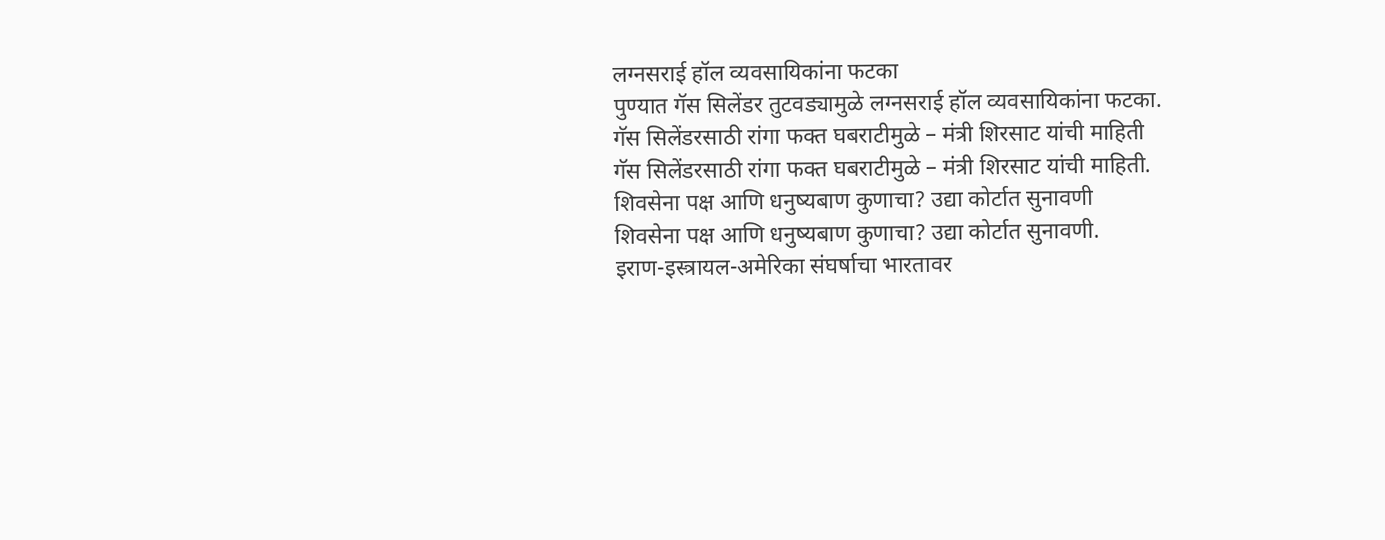लग्नसराई हॉल व्यवसायिकांना फटका
पुण्यात गॅस सिलेंडर तुटवड्यामुळे लग्नसराई हॉल व्यवसायिकांना फटका.
गॅस सिलेंडरसाठी रांगा फक्त घबराटीमुळे – मंत्री शिरसाट यांची माहिती
गॅस सिलेंडरसाठी रांगा फक्त घबराटीमुळे – मंत्री शिरसाट यांची माहिती.
शिवसेना पक्ष आणि धनुष्यबाण कुणाचा? उद्या कोर्टात सुनावणी
शिवसेना पक्ष आणि धनुष्यबाण कुणाचा? उद्या कोर्टात सुनावणी.
इराण-इस्त्रायल-अमेरिका संघर्षाचा भारतावर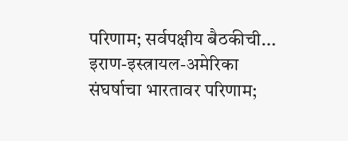परिणाम; सर्वपक्षीय बैठकीची...
इराण-इस्त्रायल-अमेरिका संघर्षाचा भारतावर परिणाम;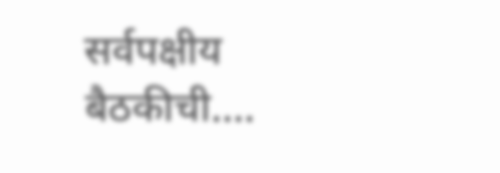सर्वपक्षीय बैठकीची....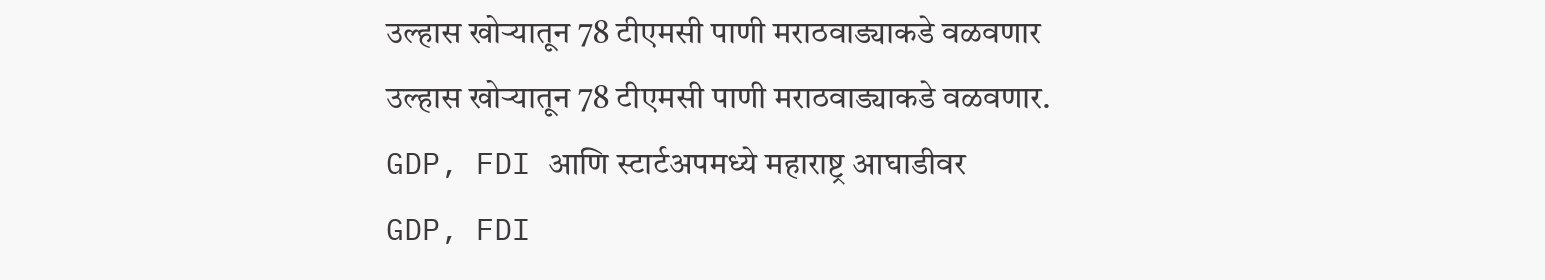उल्हास खोऱ्यातून 78 टीएमसी पाणी मराठवाड्याकडे वळवणार
उल्हास खोऱ्यातून 78 टीएमसी पाणी मराठवाड्याकडे वळवणार.
GDP, FDI आणि स्टार्टअपमध्ये महाराष्ट्र आघाडीवर
GDP, FDI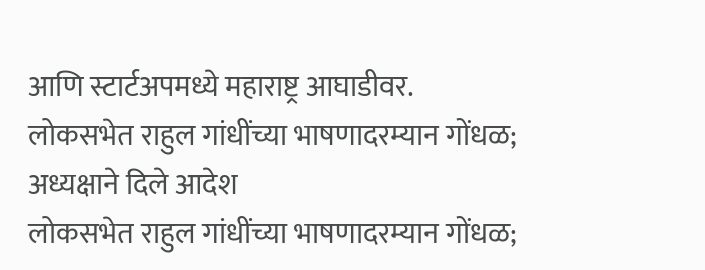आणि स्टार्टअपमध्ये महाराष्ट्र आघाडीवर.
लोकसभेत राहुल गांधींच्या भाषणादरम्यान गोंधळ; अध्यक्षाने दिले आदेश
लोकसभेत राहुल गांधींच्या भाषणादरम्यान गोंधळ;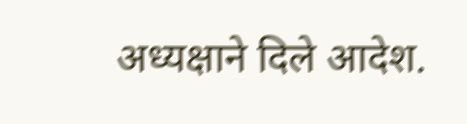अध्यक्षाने दिले आदेश.